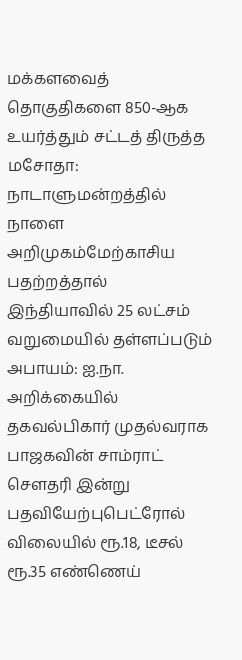மக்களவைத் தொகுதிகளை 850-ஆக உயர்த்தும் சட்டத் திருத்த மசோதா: நாடாளுமன்றத்தில் நாளை அறிமுகம்மேற்காசிய பதற்றத்தால் இந்தியாவில் 25 லட்சம் வறுமையில் தள்ளப்படும் அபாயம்: ஐ.நா. அறிக்கையில் தகவல்பிகார் முதல்வராக பாஜகவின் சாம்ராட் செளதரி இன்று பதவியேற்புபெட்ரோல் விலையில் ரூ.18, டீசல் ரூ.35 எண்ணெய்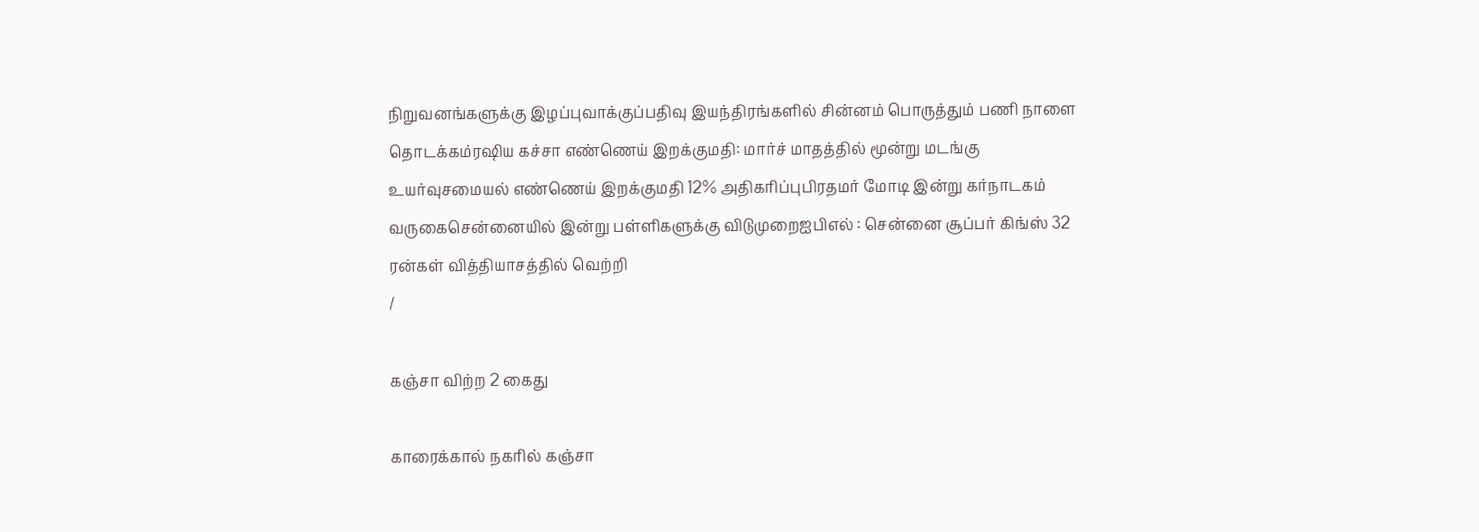நிறுவனங்களுக்கு இழப்புவாக்குப்பதிவு இயந்திரங்களில் சின்னம் பொருத்தும் பணி நாளை தொடக்கம்ரஷிய கச்சா எண்ணெய் இறக்குமதி: மார்ச் மாதத்தில் மூன்று மடங்கு உயர்வுசமையல் எண்ணெய் இறக்குமதி 12% அதிகரிப்புபிரதமர் மோடி இன்று கர்நாடகம் வருகைசென்னையில் இன்று பள்ளிகளுக்கு விடுமுறைஐபிஎல் : சென்னை சூப்பர் கிங்ஸ் 32 ரன்கள் வித்தியாசத்தில் வெற்றி
/

கஞ்சா விற்ற 2 கைது

காரைக்கால் நகரில் கஞ்சா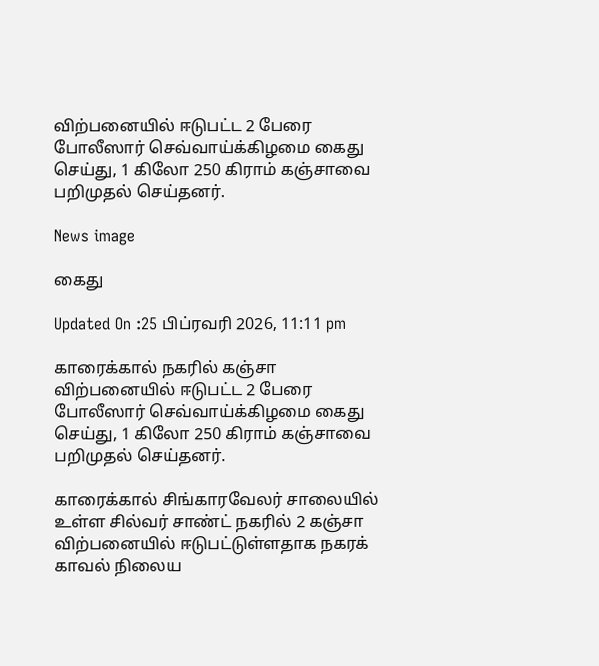விற்பனையில் ஈடுபட்ட 2 பேரை போலீஸார் செவ்வாய்க்கிழமை கைது செய்து, 1 கிலோ 250 கிராம் கஞ்சாவை பறிமுதல் செய்தனர்.

News image

கைது

Updated On :25 பிப்ரவரி 2026, 11:11 pm

காரைக்கால் நகரில் கஞ்சா விற்பனையில் ஈடுபட்ட 2 பேரை போலீஸார் செவ்வாய்க்கிழமை கைது செய்து, 1 கிலோ 250 கிராம் கஞ்சாவை பறிமுதல் செய்தனர்.

காரைக்கால் சிங்காரவேலர் சாலையில் உள்ள சில்வர் சாண்ட் நகரில் 2 கஞ்சா விற்பனையில் ஈடுபட்டுள்ளதாக நகரக் காவல் நிலைய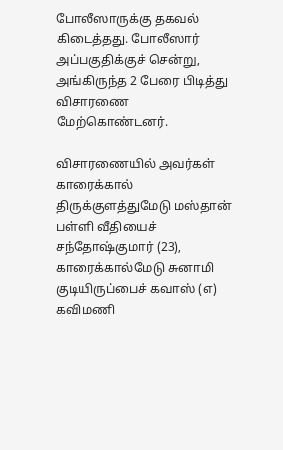போலீஸாருக்கு தகவல் கிடைத்தது. போலீஸார் அப்பகுதிக்குச் சென்று, அங்கிருந்த 2 பேரை பிடித்து விசாரணை மேற்கொண்டனர்.

விசாரணையில் அவர்கள் காரைக்கால் திருக்குளத்துமேடு மஸ்தான் பள்ளி வீதியைச் சந்தோஷ்குமார் (23), காரைக்கால்மேடு சுனாமி குடியிருப்பைச் கவாஸ் (எ) கவிமணி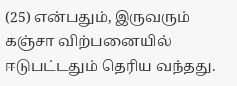(25) என்பதும், இருவரும் கஞ்சா விற்பனையில் ஈடுபட்டதும் தெரிய வந்தது.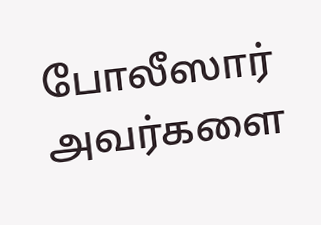போலீஸார் அவர்களை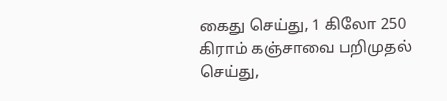கைது செய்து, 1 கிலோ 250 கிராம் கஞ்சாவை பறிமுதல் செய்து,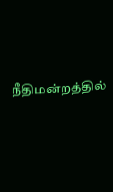நீதிமன்றத்தில்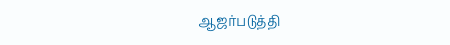ஆஜர்படுத்தி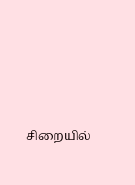சிறையில்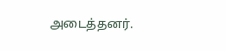அடைத்தனர்.